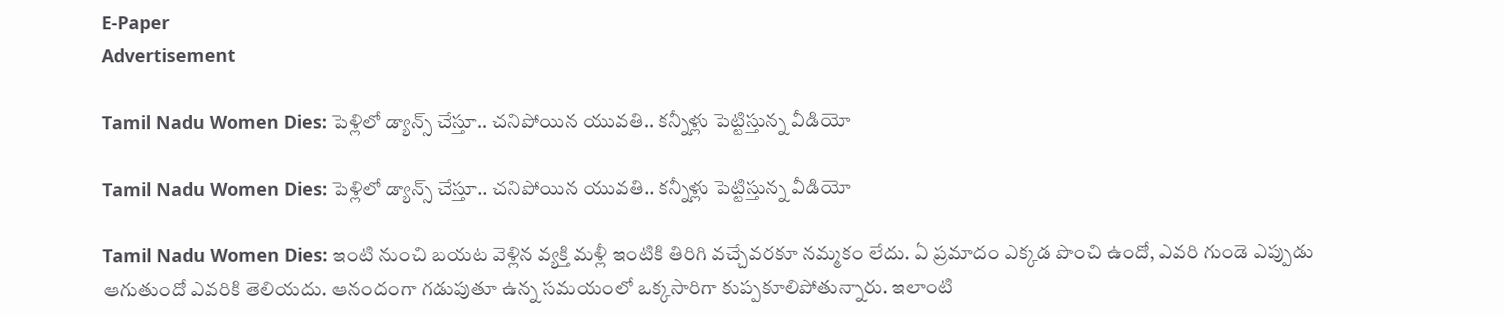E-Paper
Advertisement

Tamil Nadu Women Dies: పెళ్లిలో డ్యాన్స్ చేస్తూ.. చనిపోయిన యువతి.. కన్నీళ్లు పెట్టిస్తున్న వీడియో

Tamil Nadu Women Dies: పెళ్లిలో డ్యాన్స్ చేస్తూ.. చనిపోయిన యువతి.. కన్నీళ్లు పెట్టిస్తున్న వీడియో

Tamil Nadu Women Dies: ఇంటి నుంచి బయట వెళ్లిన వ్యక్తి మళ్లీ ఇంటికి తిరిగి వచ్చేవరకూ నమ్మకం లేదు. ఏ ప్రమాదం ఎక్కడ పొంచి ఉందో, ఎవరి గుండె ఎప్పుడు ఆగుతుందో ఎవరికి తెలియదు. ఆనందంగా గడుపుతూ ఉన్న సమయంలో ఒక్కసారిగా కుప్పకూలిపోతున్నారు. ఇలాంటి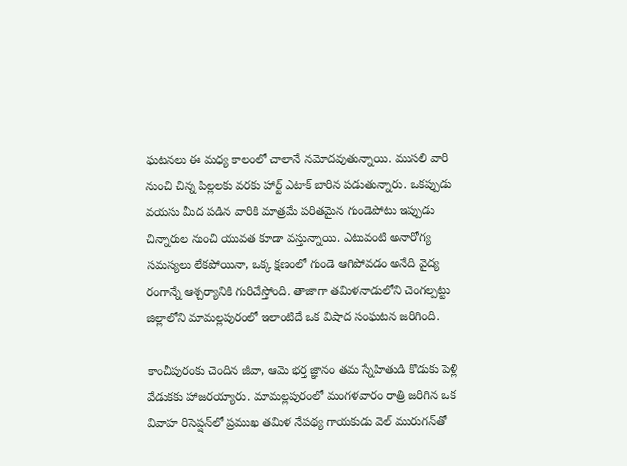ఘటనలు ఈ మధ్య కాలంలో చాలానే నమోదవుతున్నాయి. ముసలి వారి నుంచి చిన్న పిల్లలకు వరకు హార్ట్ ఎటాక్ బారిన పడుతున్నారు. ఒకప్పుడు వయసు మీద పడిన వారికి మాత్రమే పరితమైన గుండెపోటు ఇప్పుడు చిన్నారుల నుంచి యువత కూడా వస్తున్నాయి. ఎటువంటి అనారోగ్య సమస్యలు లేకపోయినా, ఒక్క క్షణంలో గుండె ఆగిపోవడం అనేది వైద్య రంగాన్నే ఆశ్చర్యానికి గురిచేస్తోంది. తాజాగా తమిళనాడులోని చెంగల్పట్టు జిల్లాలోని మామల్లపురంలో ఇలాంటిదే ఒక విషాద సంఘటన జరిగింది.

కాంచీపురంకు చెందిన జీవా, ఆమె భర్త జ్ఞానం తమ స్నేహితుడి కొడుకు పెళ్లి వేడుకకు హాజరయ్యారు. మామల్లపురంలో మంగళవారం రాత్రి జరిగిన ఒక వివాహ రిసెప్షన్‌లో ప్రముఖ తమిళ నేపథ్య గాయకుడు వెల్ మురుగన్‌తో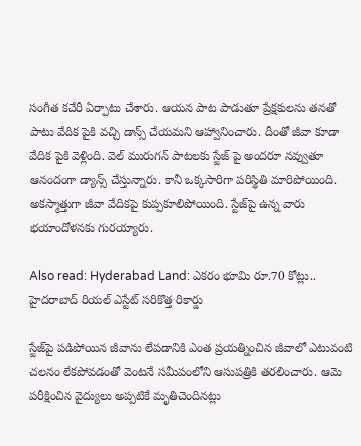సంగీత కచేరీ ఏర్పాటు చేశారు. ఆయన పాట పాడుతూ ప్రేక్షకులను తనతో పాటు వేదిక పైకి వచ్చి డాన్స్ చేయమని ఆహ్వానించారు. దీంతో జీవా కూడా వేదిక పైకి వెళ్లింది. వెల్ మురుగన్ పాటలకు స్టేజ్ పై అందరూ నవ్వుతూ ఆనందంగా డ్యాన్స్ చేస్తున్నారు. కానీ ఒక్కసారిగా పరిస్థితి మారిపోయింది. అకస్మాత్తుగా జీవా వేదికపై కుప్పకూలిపోయింది. స్టేజ్‌పై ఉన్న వారు భయాందోళనకు గురయ్యారు.

Also read: Hyderabad Land: ఎకరం భూమి రూ.70 కోట్లు.. హైదరాబాద్ రియల్ ఎస్టేట్ సరికొత్త రికార్డు

స్టేజ్‌పై పడిపోయిన జీవాను లేపడానికి ఎంత ప్రయత్నించిన జీవాలో ఎటువంటి చలనం లేకపోవడంతో వెంటనే సమీపంలోని ఆసుపత్రికి తరలించారు. ఆమె పరీక్షించిన వైద్యులు అప్పటికే మృతిచెందినట్లు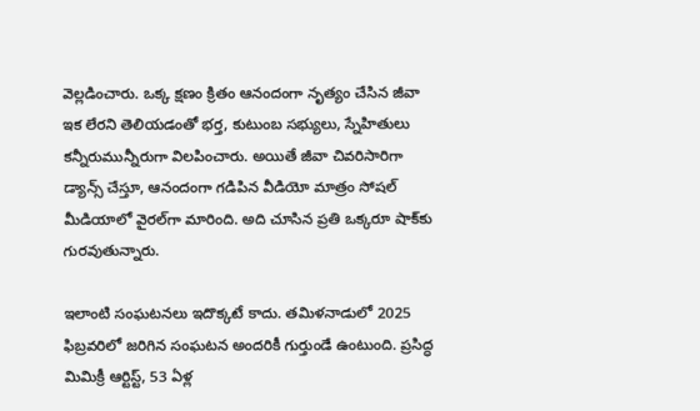వెల్లడించారు. ఒక్క క్షణం క్రితం ఆనందంగా నృత్యం చేసిన జీవా ఇక లేరని తెలియడంతో భర్త, కుటుంబ సభ్యులు, స్నేహితులు కన్నీరుమున్నీరుగా విలపించారు. అయితే జీవా చివరిసారిగా డ్యాన్స్ చేస్తూ, ఆనందంగా గడిపిన వీడియో మాత్రం సోషల్ మీడియాలో వైరల్‌గా మారింది. అది చూసిన ప్రతి ఒక్కరూ షాక్‌కు గురవుతున్నారు.

ఇలాంటి సంఘటనలు ఇదొక్కటే కాదు. తమిళనాడులో 2025 ఫిబ్రవరిలో జరిగిన సంఘటన అందరికీ గుర్తుండే ఉంటుంది. ప్రసిద్ధ మిమిక్రీ ఆర్టిస్ట్, 53 ఏళ్ల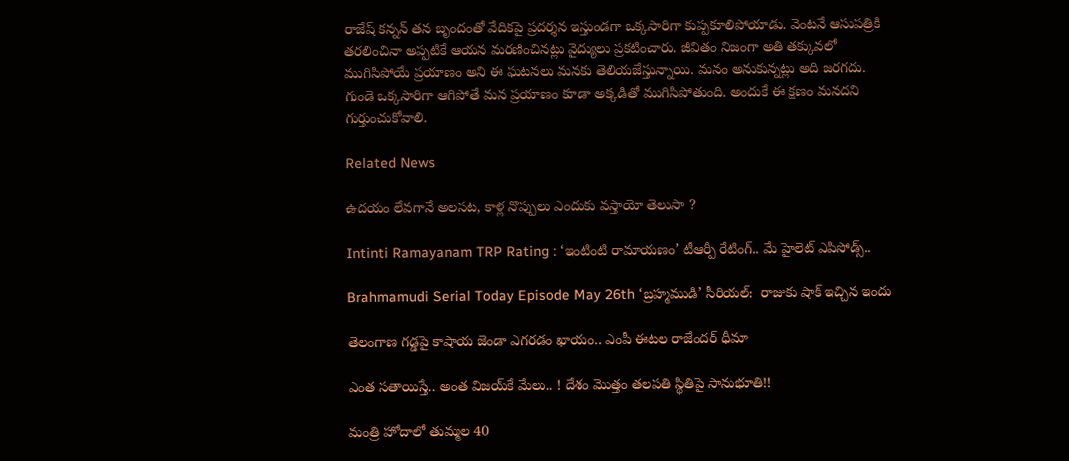రాజేష్ కన్నన్ తన బృందంతో వేదికపై ప్రదర్శన ఇస్తుండగా ఒక్కసారిగా కుప్పకూలిపోయాడు. వెంటనే ఆసుపత్రికి తరలించినా అప్పటికే ఆయన మరణించినట్లు వైద్యులు ప్రకటించారు. జీవితం నిజంగా అతి తక్కువలో ముగిసిపోయే ప్రయాణం అని ఈ ఘటనలు మనకు తెలియజేస్తున్నాయి. మనం అనుకున్నట్లు అది జరగదు. గుండె ఒక్కసారిగా ఆగిపోతే మన ప్రయాణం కూడా అక్కడితో ముగిసిపోతుంది. అందుకే ఈ క్షణం మనదని గుర్తుంచుకోవాలి.

Related News

ఉదయం లేవగానే అలసట, కాళ్ల నొప్పులు ఎందుకు వస్తాయో తెలుసా ?

Intinti Ramayanam TRP Rating : ‘ఇంటింటి రామాయణం’ టీఆర్పీ రేటింగ్.. మే హైలెట్ ఎపిసోడ్స్..

Brahmamudi Serial Today Episode May 26th ‘బ్రహ్మముడి’ సీరియల్‌:  రాజుకు షాక్ ఇచ్చిన ఇందు

తెలంగాణ గడ్డపై కాషాయ జెండా ఎగరడం ఖాయం.. ఎంపీ ఈటల రాజేందర్ ధీమా

ఎంత స‌తాయిస్తే.. అంత విజ‌య్‌కే మేలు.. ! దేశం మొత్తం త‌ల‌ప‌తి స్థితిపై సానుభూతి!!

మంత్రి హోదాలో తుమ్మల 40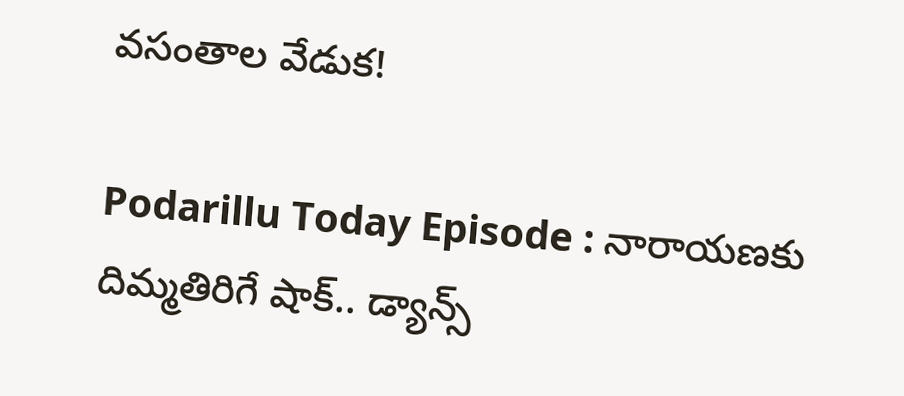వసంతాల వేడుక!

Podarillu Today Episode : నారాయణకు దిమ్మతిరిగే షాక్.. డ్యాన్స్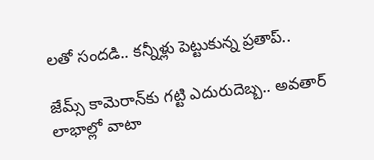లతో సందడి.. కన్నీళ్లు పెట్టుకున్న ప్రతాప్..

జేమ్స్ కామెరాన్‌కు గట్టి ఎదురుదెబ్బ.. అవతార్ లాభాల్లో వాటా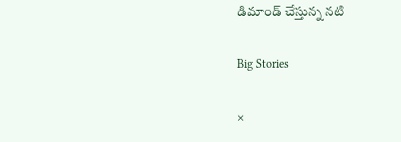డిమాండ్ చేస్తున్న నటి

Big Stories

×